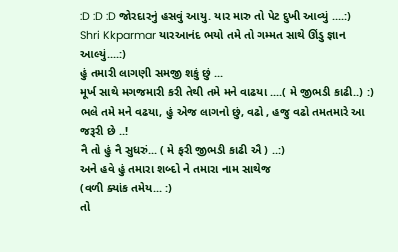:D :D :D જોરદારનું હસવું આયુ. યાર મારુ તો પેટ દુખી આવ્યું ....:)
Shri Kkparmar યારઆનંદ ભયો તમે તો ગમ્મત સાથે ઊંડુ જ્ઞાન આલ્યું....:)
હું તમારી લાગણી સમજી શકું છું ...
મૂર્ખ સાથે મગજમારી કરી તેથી તમે મને વાઢયા ....( મે જીભડી કાઢી..) :)
ભલે તમે મને વઢયા, હું એજ લાગનો છું, વઢો , હજુ વઢો તમતમારે આ જરૂરી છે ..!
નૈ તો હું નૈ સુધરું... ( મે ફરી જીભડી કાઢી ઐ ) ..:)
અને હવે હું તમારા શબ્દો ને તમારા નામ સાથેજ
(વળી ક્યાંક તમેય... :)
તો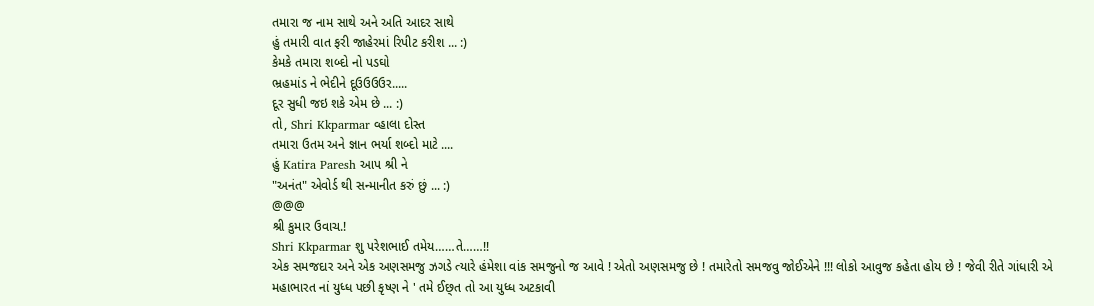તમારા જ નામ સાથે અને અતિ આદર સાથે
હું તમારી વાત ફરી જાહેરમાં રિપીટ કરીશ ... :)
કેમકે તમારા શબ્દો નો પડઘો
ભ્રહમાંડ ને ભેદીને દૂઉઉઉઉર.....
દૂર સુધી જઇ શકે એમ છે ... :)
તો, Shri Kkparmar વ્હાલા દોસ્ત
તમારા ઉતમ અને જ્ઞાન ભર્યા શબ્દો માટે ....
હું Katira Paresh આપ શ્રી ને
"અનંત" એવોર્ડ થી સન્માનીત કરું છું ... :)
@@@
શ્રી કુમાર ઉવાચ.!
Shri Kkparmar શુ પરેશભાઈ તમેય……તે……!!
એક સમજદાર અને એક અણસમજુ ઝગડે ત્યારે હંમેશા વાંક સમજુનો જ આવે ! એતો અણસમજુ છે ! તમારેતો સમજવુ જોઈએને !!! લોકો આવુજ કહેતા હોય છે ! જેવી રીતે ગાંધારી એ મહાભારત નાં યુધ્ધ પછી કૃષ્ણ ને ' તમે ઈછ્ત તો આ યુધ્ધ અટકાવી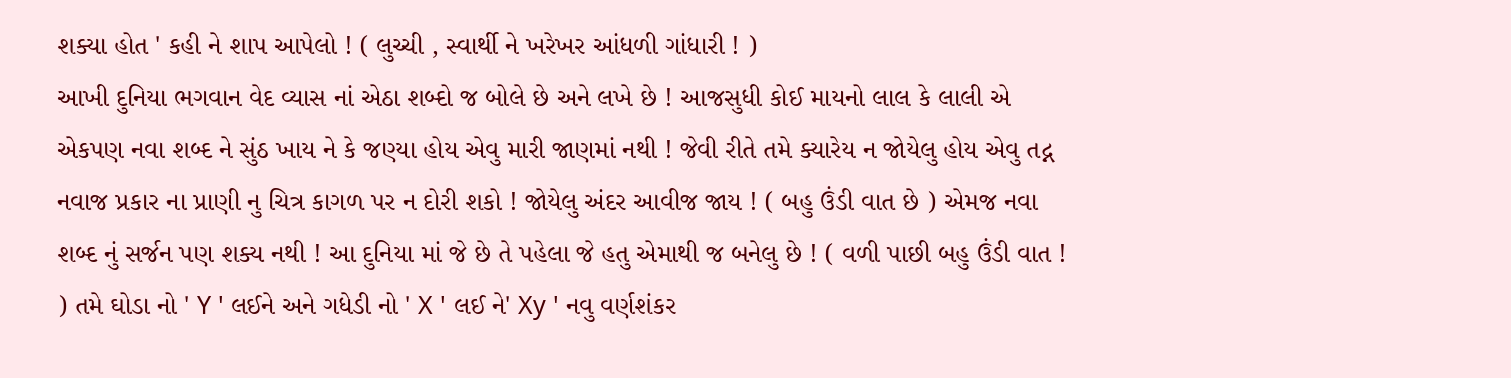શક્યા હોત ' કહી ને શાપ આપેલો ! ( લુચ્ચી , સ્વાર્થી ને ખરેખર આંધળી ગાંધારી ! )
આખી દુનિયા ભગવાન વેદ વ્યાસ નાં એઠા શબ્દો જ બોલે છે અને લખે છે ! આજસુધી કોઈ માયનો લાલ કે લાલી એ એકપણ નવા શબ્દ ને સુંઠ ખાય ને કે જણ્યા હોય એવુ મારી જાણમાં નથી ! જેવી રીતે તમે ક્યારેય ન જોયેલુ હોય એવુ તદ્ન નવાજ પ્રકાર ના પ્રાણી નુ ચિત્ર કાગળ પર ન દોરી શકો ! જોયેલુ અંદર આવીજ જાય ! ( બહુ ઉંડી વાત છે ) એમજ નવા શબ્દ નું સર્જન પણ શક્ય નથી ! આ દુનિયા માં જે છે તે પહેલા જે હતુ એમાથી જ બનેલુ છે ! ( વળી પાછી બહુ ઉંડી વાત ! ) તમે ઘોડા નો ' Y ' લઈને અને ગધેડી નો ' X ' લઈ ને' Xy ' નવુ વર્ણશંકર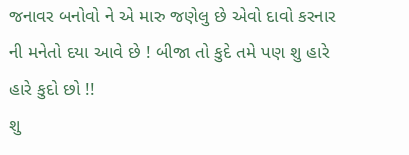જનાવર બનોવો ને એ મારુ જણેલુ છે એવો દાવો કરનાર ની મનેતો દયા આવે છે ! બીજા તો કુદે તમે પણ શુ હારે હારે કુદો છો !!
શુ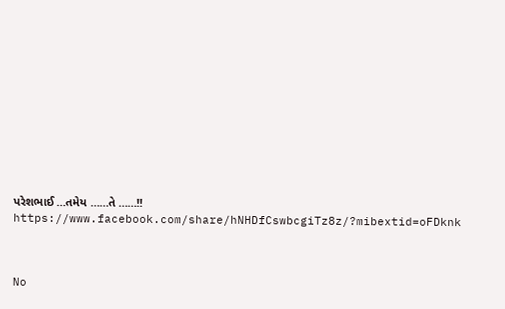પરેશભાઈ …તમેય ……તે ……!!
https://www.facebook.com/share/hNHDfCswbcgiTz8z/?mibextid=oFDknk



No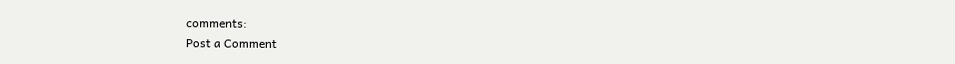comments:
Post a Comment